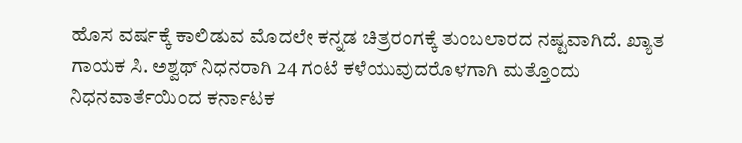ಹೊಸ ವರ್ಷಕ್ಕೆ ಕಾಲಿಡುವ ಮೊದಲೇ ಕನ್ನಡ ಚಿತ್ರರಂಗಕ್ಕೆ ತುಂಬಲಾರದ ನಷ್ಟವಾಗಿದೆ. ಖ್ಯಾತ ಗಾಯಕ ಸಿ. ಅಶ್ವಥ್ ನಿಧನರಾಗಿ 24 ಗಂಟೆ ಕಳೆಯುವುದರೊಳಗಾಗಿ ಮತ್ತೊಂದು ನಿಧನವಾರ್ತೆಯಿಂದ ಕರ್ನಾಟಕ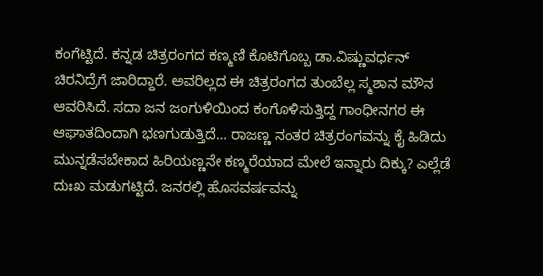ಕಂಗೆಟ್ಟಿದೆ. ಕನ್ನಡ ಚಿತ್ರರಂಗದ ಕಣ್ಮಣಿ ಕೊಟಿಗೊಬ್ಬ ಡಾ.ವಿಷ್ಣುವರ್ಧನ್ ಚಿರನಿದ್ರೆಗೆ ಜಾರಿದ್ದಾರೆ. ಅವರಿಲ್ಲದ ಈ ಚಿತ್ರರಂಗದ ತುಂಬೆಲ್ಲ ಸ್ಮಶಾನ ಮೌನ ಆವರಿಸಿದೆ. ಸದಾ ಜನ ಜಂಗುಳಿಯಿಂದ ಕಂಗೊಳಿಸುತ್ತಿದ್ದ ಗಾಂಧೀನಗರ ಈ ಆಘಾತದಿಂದಾಗಿ ಭಣಗುಡುತ್ತಿದೆ… ರಾಜಣ್ಣ ನಂತರ ಚಿತ್ರರಂಗವನ್ನು ಕೈ ಹಿಡಿದು ಮುನ್ನಡೆಸಬೇಕಾದ ಹಿರಿಯಣ್ಣನೇ ಕಣ್ಮರೆಯಾದ ಮೇಲೆ ಇನ್ನಾರು ದಿಕ್ಕು? ಎಲ್ಲೆಡೆ ದುಃಖ ಮಡುಗಟ್ಟಿದೆ. ಜನರಲ್ಲಿ ಹೊಸವರ್ಷವನ್ನು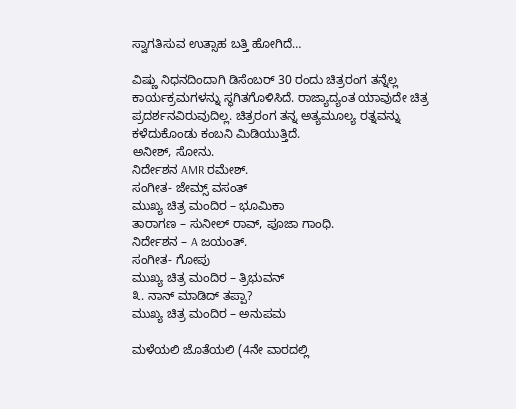ಸ್ವಾಗತಿಸುವ ಉತ್ಸಾಹ ಬತ್ತಿ ಹೋಗಿದೆ…

ವಿಷ್ಣು ನಿಧನದಿಂದಾಗಿ ಡಿಸೆಂಬರ್ 30 ರಂದು ಚಿತ್ರರಂಗ ತನ್ನೆಲ್ಲ ಕಾರ್ಯಕ್ರಮಗಳನ್ನು ಸ್ಥಗಿತಗೊಳಿಸಿದೆ. ರಾಜ್ಯಾದ್ಯಂತ ಯಾವುದೇ ಚಿತ್ರ ಪ್ರದರ್ಶನವಿರುವುದಿಲ್ಲ. ಚಿತ್ರರಂಗ ತನ್ನ ಅತ್ಯಮೂಲ್ಯ ರತ್ನವನ್ನು ಕಳೆದುಕೊಂಡು ಕಂಬನಿ ಮಿಡಿಯುತ್ತಿದೆ.
ಅನೀಶ್, ಸೋನು.
ನಿರ್ದೇಶನ AMR ರಮೇಶ್.
ಸಂಗೀತ- ಜೇಮ್ಸ್ ವಸಂತ್
ಮುಖ್ಯ ಚಿತ್ರ ಮಂದಿರ – ಭೂಮಿಕಾ
ತಾರಾಗಣ – ಸುನೀಲ್ ರಾವ್, ಪೂಜಾ ಗಾಂಧಿ.
ನಿರ್ದೇಶನ – A ಜಯಂತ್.
ಸಂಗೀತ- ಗೋಪು
ಮುಖ್ಯ ಚಿತ್ರ ಮಂದಿರ – ತ್ರಿಭುವನ್
೩. ನಾನ್ ಮಾಡಿದ್ ತಪ್ಪಾ?
ಮುಖ್ಯ ಚಿತ್ರ ಮಂದಿರ – ಅನುಪಮ

ಮಳೆಯಲಿ ಜೊತೆಯಲಿ (4ನೇ ವಾರದಲ್ಲಿ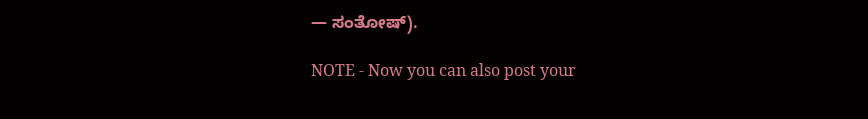— ಸಂತೋಷ್).

NOTE - Now you can also post your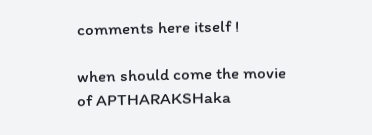comments here itself !

when should come the movie of APTHARAKSHaka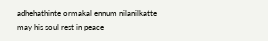adhehathinte ormakal ennum nilanilkatte
may his soul rest in peace